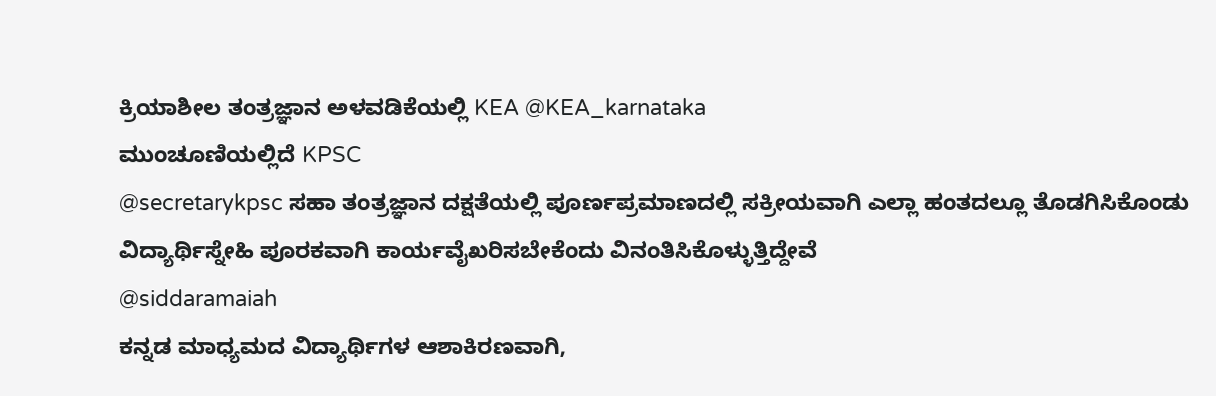ಕ್ರಿಯಾಶೀಲ ತಂತ್ರಜ್ಞಾನ ಅಳವಡಿಕೆಯಲ್ಲಿ KEA @KEA_karnataka
ಮುಂಚೂಣಿಯಲ್ಲಿದೆ KPSC
@secretarykpsc ಸಹಾ ತಂತ್ರಜ್ಞಾನ ದಕ್ಷತೆಯಲ್ಲಿ ಪೂರ್ಣಪ್ರಮಾಣದಲ್ಲಿ ಸಕ್ರೀಯವಾಗಿ ಎಲ್ಲಾ ಹಂತದಲ್ಲೂ ತೊಡಗಿಸಿಕೊಂಡು ವಿದ್ಯಾರ್ಥಿಸ್ನೇಹಿ ಪೂರಕವಾಗಿ ಕಾರ್ಯವೈಖರಿಸಬೇಕೆಂದು ವಿನಂತಿಸಿಕೊಳ್ಳುತ್ತಿದ್ದೇವೆ
@siddaramaiah
ಕನ್ನಡ ಮಾಧ್ಯಮದ ವಿದ್ಯಾರ್ಥಿಗಳ ಆಶಾಕಿರಣವಾಗಿ,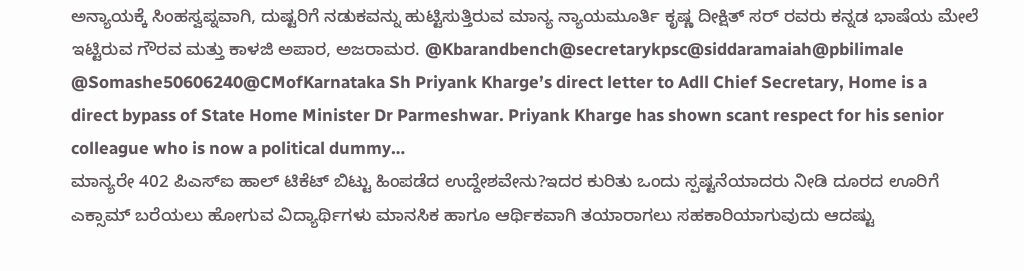ಅನ್ಯಾಯಕ್ಕೆ ಸಿಂಹಸ್ವಪ್ನವಾಗಿ, ದುಷ್ಟರಿಗೆ ನಡುಕವನ್ನು ಹುಟ್ಟಿಸುತ್ತಿರುವ ಮಾನ್ಯ ನ್ಯಾಯಮೂರ್ತಿ ಕೃಷ್ಣ ದೀಕ್ಷಿತ್ ಸರ್ ರವರು ಕನ್ನಡ ಭಾಷೆಯ ಮೇಲೆ ಇಟ್ಟಿರುವ ಗೌರವ ಮತ್ತು ಕಾಳಜಿ ಅಪಾರ, ಅಜರಾಮರ. @Kbarandbench@secretarykpsc@siddaramaiah@pbilimale
@Somashe50606240@CMofKarnataka Sh Priyank Kharge’s direct letter to Adll Chief Secretary, Home is a direct bypass of State Home Minister Dr Parmeshwar. Priyank Kharge has shown scant respect for his senior colleague who is now a political dummy…
ಮಾನ್ಯರೇ 402 ಪಿಎಸ್ಐ ಹಾಲ್ ಟಿಕೆಟ್ ಬಿಟ್ಟು ಹಿಂಪಡೆದ ಉದ್ದೇಶವೇನು?ಇದರ ಕುರಿತು ಒಂದು ಸ್ಪಷ್ಟನೆಯಾದರು ನೀಡಿ ದೂರದ ಊರಿಗೆ ಎಕ್ಸಾಮ್ ಬರೆಯಲು ಹೋಗುವ ವಿದ್ಯಾರ್ಥಿಗಳು ಮಾನಸಿಕ ಹಾಗೂ ಆರ್ಥಿಕವಾಗಿ ತಯಾರಾಗಲು ಸಹಕಾರಿಯಾಗುವುದು ಆದಷ್ಟು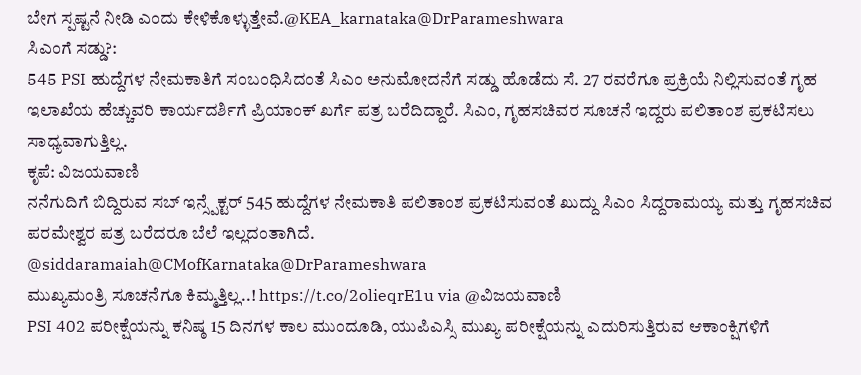ಬೇಗ ಸ್ಪಷ್ಟನೆ ನೀಡಿ ಎಂದು ಕೇಳಿಕೊಳ್ಳುತ್ತೇವೆ.@KEA_karnataka@DrParameshwara
ಸಿಎಂಗೆ ಸಡ್ಡು?:
545 PSI ಹುದ್ದೆಗಳ ನೇಮಕಾತಿಗೆ ಸಂಬಂಧಿಸಿದಂತೆ ಸಿಎಂ ಅನುಮೋದನೆಗೆ ಸಡ್ಡು ಹೊಡೆದು ಸೆ. 27 ರವರೆಗೂ ಪ್ರಕ್ರಿಯೆ ನಿಲ್ಲಿಸುವಂತೆ ಗೃಹ ಇಲಾಖೆಯ ಹೆಚ್ಚುವರಿ ಕಾರ್ಯದರ್ಶಿಗೆ ಪ್ರಿಯಾಂಕ್ ಖರ್ಗೆ ಪತ್ರ ಬರೆದಿದ್ದಾರೆ. ಸಿಎಂ, ಗೃಹಸಚಿವರ ಸೂಚನೆ ಇದ್ದರು ಪಲಿತಾಂಶ ಪ್ರಕಟಿಸಲು ಸಾಧ್ಯವಾಗುತ್ತಿಲ್ಲ.
ಕೃಪೆ: ವಿಜಯವಾಣಿ
ನನೆಗುದಿಗೆ ಬಿದ್ದಿರುವ ಸಬ್ ಇನ್ಸ್ಪೆಕ್ಟರ್ 545 ಹುದ್ದೆಗಳ ನೇಮಕಾತಿ ಪಲಿತಾಂಶ ಪ್ರಕಟಿಸುವಂತೆ ಖುದ್ದು ಸಿಎಂ ಸಿದ್ದರಾಮಯ್ಯ ಮತ್ತು ಗೃಹಸಚಿವ ಪರಮೇಶ್ವರ ಪತ್ರ ಬರೆದರೂ ಬೆಲೆ ಇಲ್ಲದಂತಾಗಿದೆ.
@siddaramaiah@CMofKarnataka@DrParameshwara
ಮುಖ್ಯಮಂತ್ರಿ ಸೂಚನೆಗೂ ಕಿಮ್ಮತ್ತಿಲ್ಲ..! https://t.co/2olieqrE1u via @ವಿಜಯವಾಣಿ
PSI 402 ಪರೀಕ್ಷೆಯನ್ನು ಕನಿಷ್ಠ 15 ದಿನಗಳ ಕಾಲ ಮುಂದೂಡಿ, ಯುಪಿಎಸ್ಸಿ ಮುಖ್ಯ ಪರೀಕ್ಷೆಯನ್ನು ಎದುರಿಸುತ್ತಿರುವ ಆಕಾಂಕ್ಷಿಗಳಿಗೆ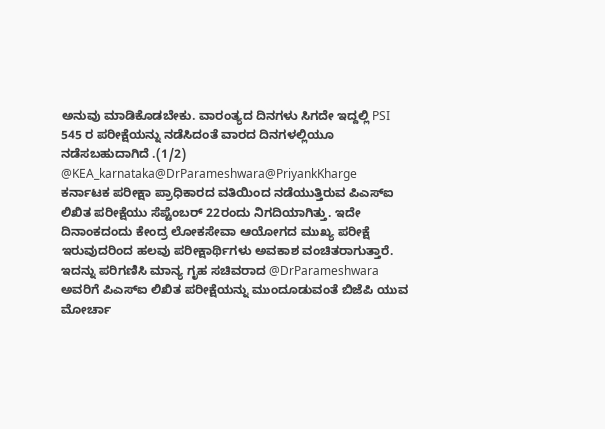ಅನುವು ಮಾಡಿಕೊಡಬೇಕು. ವಾರಂತ್ಯದ ದಿನಗಳು ಸಿಗದೇ ಇದ್ದಲ್ಲಿ PSI 545 ರ ಪರೀಕ್ಷೆಯನ್ನು ನಡೆಸಿದಂತೆ ವಾರದ ದಿನಗಳಲ್ಲಿಯೂ ನಡೆಸಬಹುದಾಗಿದೆ .(1/2) @KEA_karnataka@DrParameshwara@PriyankKharge
ಕರ್ನಾಟಕ ಪರೀಕ್ಷಾ ಪ್ರಾಧಿಕಾರದ ವತಿಯಿಂದ ನಡೆಯುತ್ತಿರುವ ಪಿಎಸ್ಐ ಲಿಖಿತ ಪರೀಕ್ಷೆಯು ಸೆಪ್ಟೆಂಬರ್ 22ರಂದು ನಿಗದಿಯಾಗಿತ್ತು. ಇದೇ ದಿನಾಂಕದಂದು ಕೇಂದ್ರ ಲೋಕಸೇವಾ ಆಯೋಗದ ಮುಖ್ಯ ಪರೀಕ್ಷೆ ಇರುವುದರಿಂದ ಹಲವು ಪರೀಕ್ಷಾರ್ಥಿಗಳು ಅವಕಾಶ ವಂಚಿತರಾಗುತ್ತಾರೆ. ಇದನ್ನು ಪರಿಗಣಿಸಿ ಮಾನ್ಯ ಗೃಹ ಸಚಿವರಾದ @DrParameshwara ಅವರಿಗೆ ಪಿಎಸ್ಐ ಲಿಖಿತ ಪರೀಕ್ಷೆಯನ್ನು ಮುಂದೂಡುವಂತೆ ಬಿಜೆಪಿ ಯುವ ಮೋರ್ಚಾ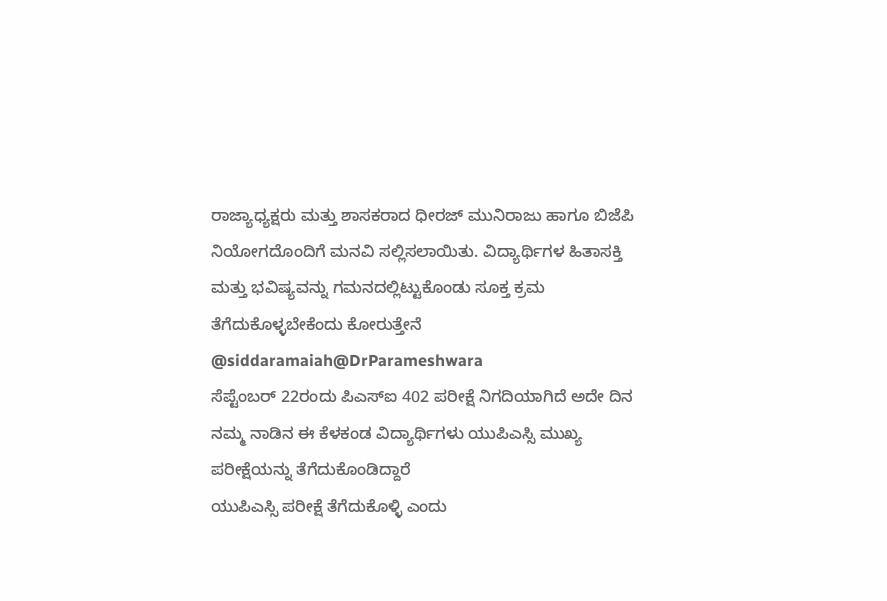ರಾಜ್ಯಾಧ್ಯಕ್ಷರು ಮತ್ತು ಶಾಸಕರಾದ ಧೀರಜ್ ಮುನಿರಾಜು ಹಾಗೂ ಬಿಜೆಪಿ ನಿಯೋಗದೊಂದಿಗೆ ಮನವಿ ಸಲ್ಲಿಸಲಾಯಿತು. ವಿದ್ಯಾರ್ಥಿಗಳ ಹಿತಾಸಕ್ತಿ ಮತ್ತು ಭವಿಷ್ಯವನ್ನು ಗಮನದಲ್ಲಿಟ್ಟುಕೊಂಡು ಸೂಕ್ತ ಕ್ರಮ ತೆಗೆದುಕೊಳ್ಳಬೇಕೆಂದು ಕೋರುತ್ತೇನೆ
@siddaramaiah@DrParameshwara
ಸೆಪ್ಟೆಂಬರ್ 22ರಂದು ಪಿಎಸ್ಐ 402 ಪರೀಕ್ಷೆ ನಿಗದಿಯಾಗಿದೆ ಅದೇ ದಿನ ನಮ್ಮ ನಾಡಿನ ಈ ಕೆಳಕಂಡ ವಿದ್ಯಾರ್ಥಿಗಳು ಯುಪಿಎಸ್ಸಿ ಮುಖ್ಯ ಪರೀಕ್ಷೆಯನ್ನು ತೆಗೆದುಕೊಂಡಿದ್ದಾರೆ
ಯುಪಿಎಸ್ಸಿ ಪರೀಕ್ಷೆ ತೆಗೆದುಕೊಳ್ಳಿ ಎಂದು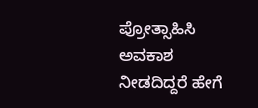ಪ್ರೋತ್ಸಾಹಿಸಿ ಅವಕಾಶ ನೀಡದಿದ್ದರೆ ಹೇಗೆ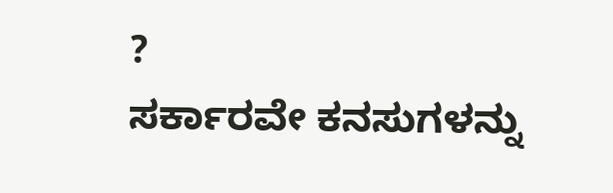?
ಸರ್ಕಾರವೇ ಕನಸುಗಳನ್ನು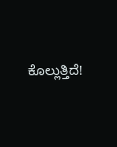ಕೊಲ್ಲುತ್ತಿದೆ!